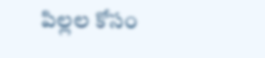పిల్లల కోసం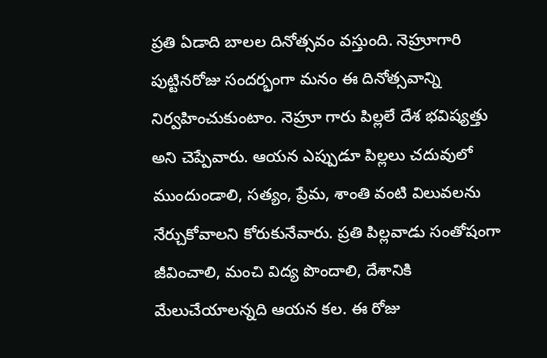ప్రతి ఏడాది బాలల దినోత్సవం వస్తుంది. నెహ్రూగారి పుట్టినరోజు సందర్భంగా మనం ఈ దినోత్సవాన్ని నిర్వహించుకుంటాం. నెహ్రూ గారు పిల్లలే దేశ భవిష్యత్తు అని చెప్పేవారు. ఆయన ఎప్పుడూ పిల్లలు చదువులో ముందుండాలి, సత్యం, ప్రేమ, శాంతి వంటి విలువలను నేర్చుకోవాలని కోరుకునేవారు. ప్రతి పిల్లవాడు సంతోషంగా జీవించాలి, మంచి విద్య పొందాలి, దేశానికి మేలుచేయాలన్నది ఆయన కల. ఈ రోజు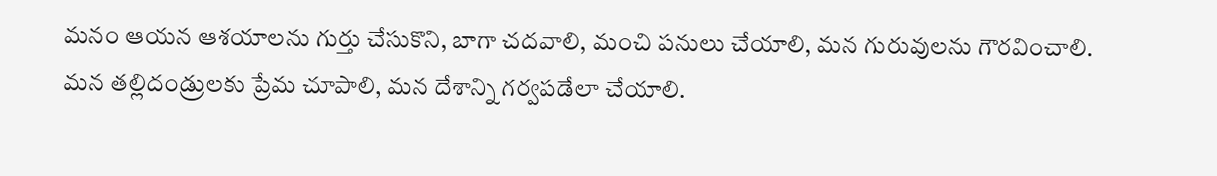మనం ఆయన ఆశయాలను గుర్తు చేసుకొని, బాగా చదవాలి, మంచి పనులు చేయాలి, మన గురువులను గౌరవించాలి.
మన తల్లిదండ్రులకు ప్రేమ చూపాలి, మన దేశాన్ని గర్వపడేలా చేయాలి.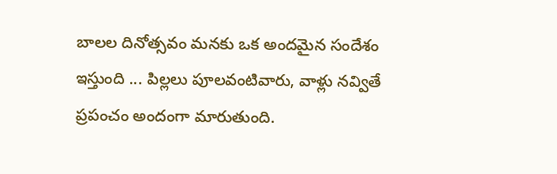బాలల దినోత్సవం మనకు ఒక అందమైన సందేశం ఇస్తుంది ... పిల్లలు పూలవంటివారు, వాళ్లు నవ్వితే ప్రపంచం అందంగా మారుతుంది.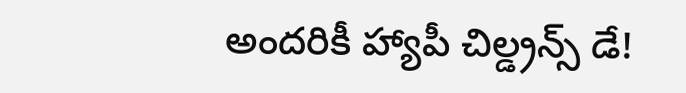అందరికీ హ్యాపీ చిల్డ్రన్స్ డే!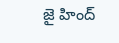జై హింద్